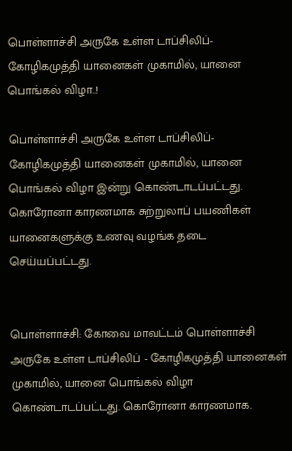பொள்ளாச்சி அருகே உள்ள டாப்சிலிப்-கோழிகமுத்தி யானைகள் முகாமில், யானை பொங்கல் விழா..!

பொள்ளாச்சி அருகே உள்ள டாப்சிலிப்-கோழிகமுத்தி யானைகள் முகாமில், யானை பொங்கல் விழா இன்று கொண்டாடப்பட்டது. கொரோனா காரணமாக சுற்றுலாப் பயணிகள் யானைகளுக்கு உணவு வழங்க தடை செய்யப்பட்டது.


பொள்ளாச்சி: கோவை மாவட்டம் பொள்ளாச்சி அருகே உள்ள டாப்சிலிப் - கோழிகமுத்தி யானைகள் முகாமில், யானை பொங்கல் விழா கொண்டாடப்பட்டது. கொரோனா காரணமாக.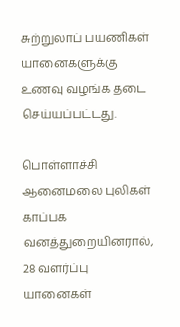சுற்றுலாப் பயணிகள் யானைகளுக்கு உணவு வழங்க தடை செய்யப்பட்டது.

பொள்ளாச்சி ஆனைமலை புலிகள் காப்பக வனத்துறையினரால், 28 வளர்ப்பு யானைகள்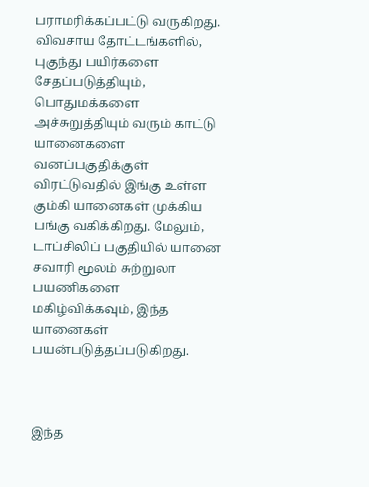பராமரிக்கப்பட்டு வருகிறது. விவசாய தோட்டங்களில், புகுந்து பயிர்களை சேதப்படுத்தியும், பொதுமக்களை அச்சுறுத்தியும் வரும் காட்டு யானைகளை வனப்பகுதிக்குள் விரட்டுவதில் இங்கு உள்ள கும்கி யானைகள் முக்கிய பங்கு வகிக்கிறது. மேலும், டாப்சிலிப் பகுதியில் யானை சவாரி மூலம் சுற்றுலா பயணிகளை மகிழ்விக்கவும், இந்த யானைகள் பயன்படுத்தப்படுகிறது.



இந்த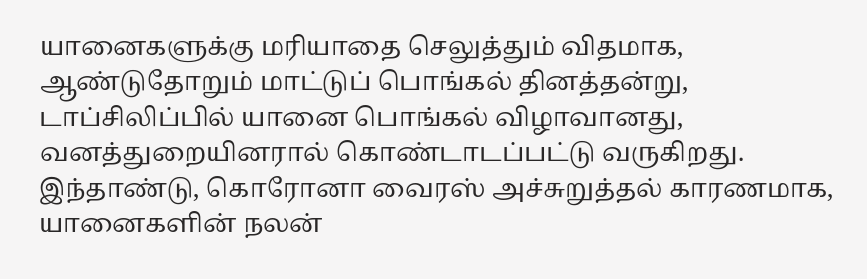யானைகளுக்கு மரியாதை செலுத்தும் விதமாக, ஆண்டுதோறும் மாட்டுப் பொங்கல் தினத்தன்று, டாப்சிலிப்பில் யானை பொங்கல் விழாவானது, வனத்துறையினரால் கொண்டாடப்பட்டு வருகிறது. இந்தாண்டு, கொரோனா வைரஸ் அச்சுறுத்தல் காரணமாக, யானைகளின் நலன்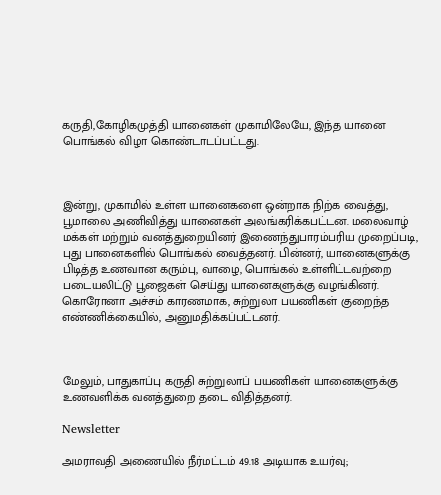கருதி,கோழிகமுத்தி யானைகள் முகாமிலேயே, இந்த யானை பொங்கல் விழா கொண்டாடப்பட்டது.



இன்று, முகாமில் உள்ள யானைகளை ஒன்றாக நிற்க வைத்து, பூமாலை அணிவித்து யானைகள் அலங்கரிக்கபட்டன. மலைவாழ் மக்கள் மற்றும் வனத்துறையினர் இணைந்துபாரம்பரிய முறைப்படி, புது பானைகளில் பொங்கல் வைத்தனர். பின்னர், யானைகளுக்கு பிடித்த உணவான கரும்பு, வாழை, பொங்கல் உள்ளிட்டவற்றை படையலிட்டு பூஜைகள் செய்து யானைகளுக்கு வழங்கினர். கொரோனா அச்சம் காரணமாக, சுற்றுலா பயணிகள் குறைந்த எண்ணிக்கையில், அனுமதிக்கப்பட்டனர்.



மேலும், பாதுகாப்பு கருதி சுற்றுலாப் பயணிகள் யானைகளுக்கு உணவளிக்க வனத்துறை தடை விதித்தனர்.

Newsletter

அமராவதி அணையில் நீர்மட்டம் 49.18 அடியாக உயர்வு;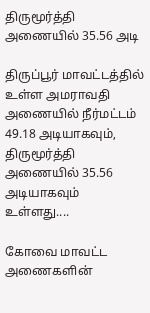திருமூர்த்தி அணையில் 35.56 அடி

திருப்பூர் மாவட்டத்தில் உள்ள அமராவதி அணையில் நீர்மட்டம் 49.18 அடியாகவும், திருமூர்த்தி அணையில் 35.56 அடியாகவும் உள்ளது....

கோவை மாவட்ட அணைகளின்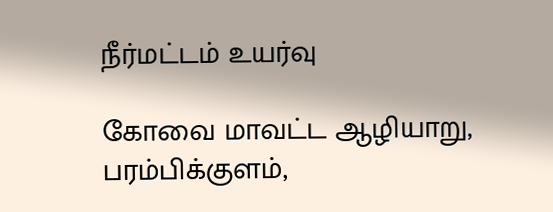நீர்மட்டம் உயர்வு

கோவை மாவட்ட ஆழியாறு, பரம்பிக்குளம்,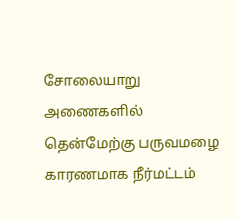சோலையாறு அணைகளில் தென்மேற்கு பருவமழை காரணமாக நீர்மட்டம்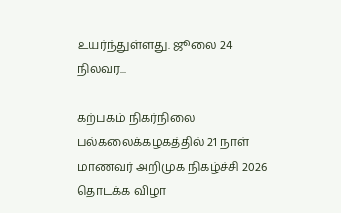உயர்ந்துள்ளது. ஜூலை 24 நிலவர...

கற்பகம் நிகர்நிலை பல்கலைக்கழகத்தில் 21 நாள் மாணவர் அறிமுக நிகழ்ச்சி 2026 தொடக்க விழா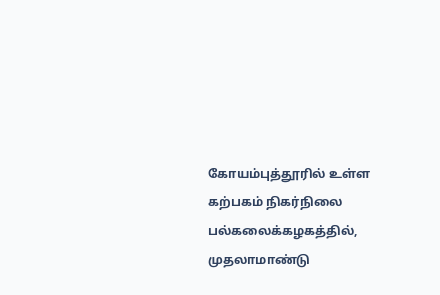கோயம்புத்தூரில் உள்ள கற்பகம் நிகர்நிலை பல்கலைக்கழகத்தில், முதலாமாண்டு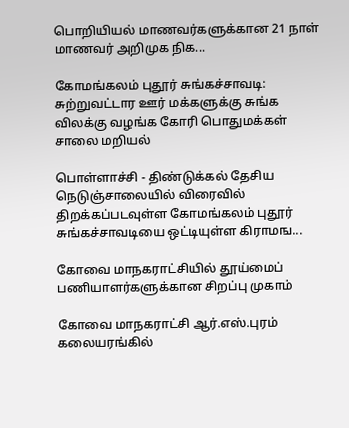பொறியியல் மாணவர்களுக்கான 21 நாள் மாணவர் அறிமுக நிக...

கோமங்கலம் புதூர் சுங்கச்சாவடி: சுற்றுவட்டார ஊர் மக்களுக்கு சுங்க விலக்கு வழங்க கோரி பொதுமக்கள் சாலை மறியல்

பொள்ளாச்சி - திண்டுக்கல் தேசிய நெடுஞ்சாலையில் விரைவில் திறக்கப்படவுள்ள கோமங்கலம் புதூர் சுங்கச்சாவடியை ஒட்டியுள்ள கிராமங...

கோவை மாநகராட்சியில் தூய்மைப் பணியாளர்களுக்கான சிறப்பு முகாம்

கோவை மாநகராட்சி ஆர்.எஸ்.புரம் கலையரங்கில்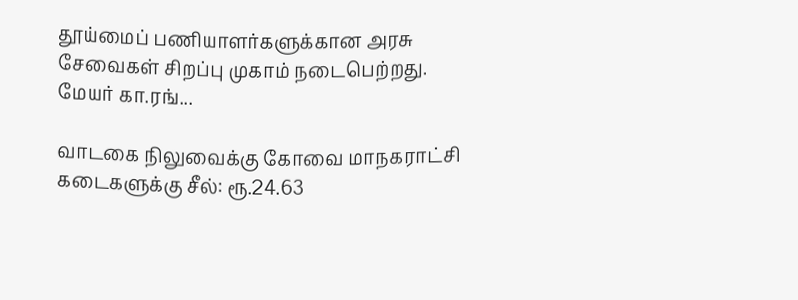தூய்மைப் பணியாளர்களுக்கான அரசு சேவைகள் சிறப்பு முகாம் நடைபெற்றது. மேயர் கா.ரங்...

வாடகை நிலுவைக்கு கோவை மாநகராட்சி கடைகளுக்கு சீல்: ரூ.24.63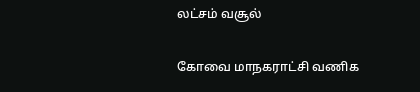லட்சம் வசூல்

கோவை மாநகராட்சி வணிக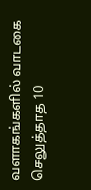வளாகங்களில் வாடகை செலுத்தாத 10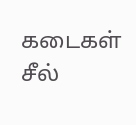கடைகள் சீல்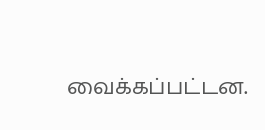வைக்கப்பட்டன.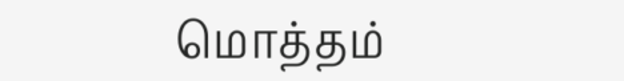மொத்தம்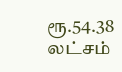ரூ.54.38 லட்சம்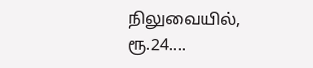நிலுவையில், ரூ.24....